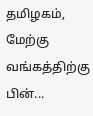தமிழகம், மேற்கு வங்கத்திற்கு பின்...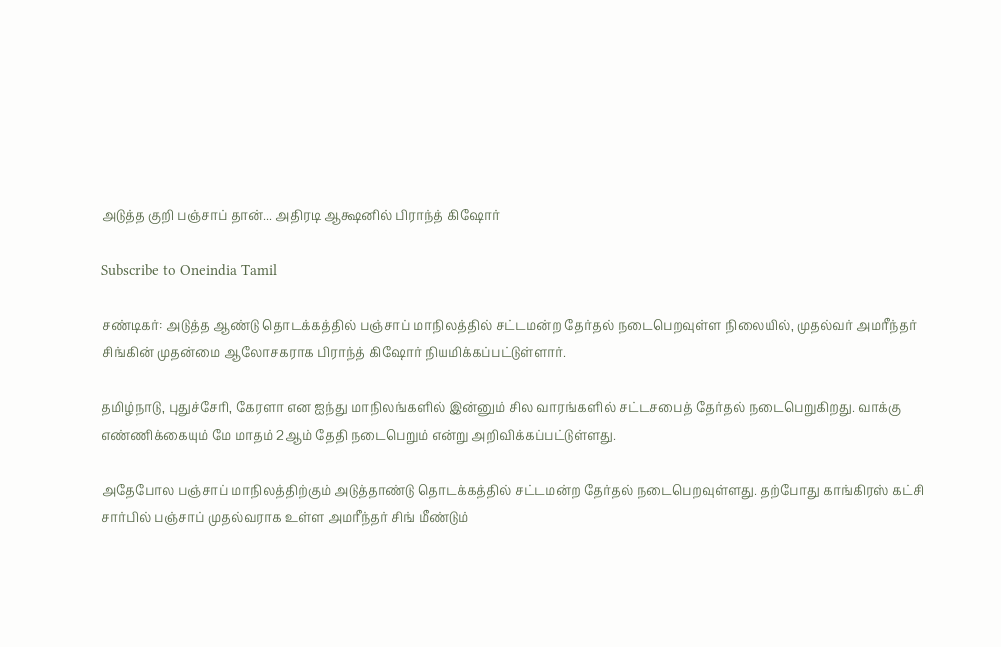அடுத்த குறி பஞ்சாப் தான்... அதிரடி ஆக்ஷனில் பிராந்த் கிஷோர்

Subscribe to Oneindia Tamil

சண்டிகர்: அடுத்த ஆண்டு தொடக்கத்தில் பஞ்சாப் மாநிலத்தில் சட்டமன்ற தேர்தல் நடைபெறவுள்ள நிலையில், முதல்வர் அமரீந்தர் சிங்கின் முதன்மை ஆலோசகராக பிராந்த் கிஷோர் நியமிக்கப்பட்டுள்ளார்.

தமிழ்நாடு, புதுச்சேரி, கேரளா என ஐந்து மாநிலங்களில் இன்னும் சில வாரங்களில் சட்டசபைத் தேர்தல் நடைபெறுகிறது. வாக்கு எண்ணிக்கையும் மே மாதம் 2ஆம் தேதி நடைபெறும் என்று அறிவிக்கப்பட்டுள்ளது.

அதேபோல பஞ்சாப் மாநிலத்திற்கும் அடுத்தாண்டு தொடக்கத்தில் சட்டமன்ற தேர்தல் நடைபெறவுள்ளது. தற்போது காங்கிரஸ் கட்சி சார்பில் பஞ்சாப் முதல்வராக உள்ள அமரீந்தர் சிங் மீண்டும்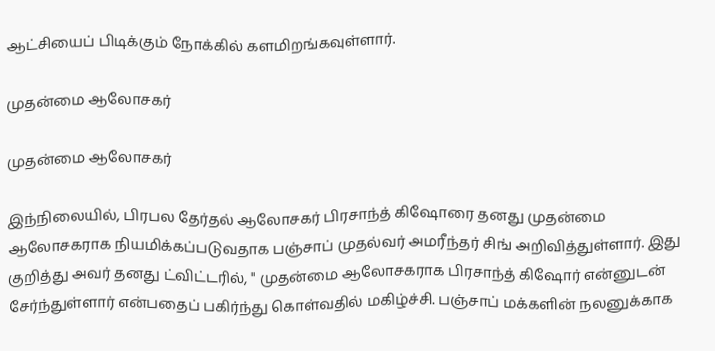ஆட்சியைப் பிடிக்கும் நோக்கில் களமிறங்கவுள்ளார்.

முதன்மை ஆலோசகர்

முதன்மை ஆலோசகர்

இந்நிலையில், பிரபல தேர்தல் ஆலோசகர் பிரசாந்த் கிஷோரை தனது முதன்மை ஆலோசகராக நியமிக்கப்படுவதாக பஞ்சாப் முதல்வர் அமரீந்தர் சிங் அறிவித்துள்ளார். இது குறித்து அவர் தனது ட்விட்டரில், " முதன்மை ஆலோசகராக பிரசாந்த் கிஷோர் என்னுடன் சேர்ந்துள்ளார் என்பதைப் பகிர்ந்து கொள்வதில் மகிழ்ச்சி. பஞ்சாப் மக்களின் நலனுக்காக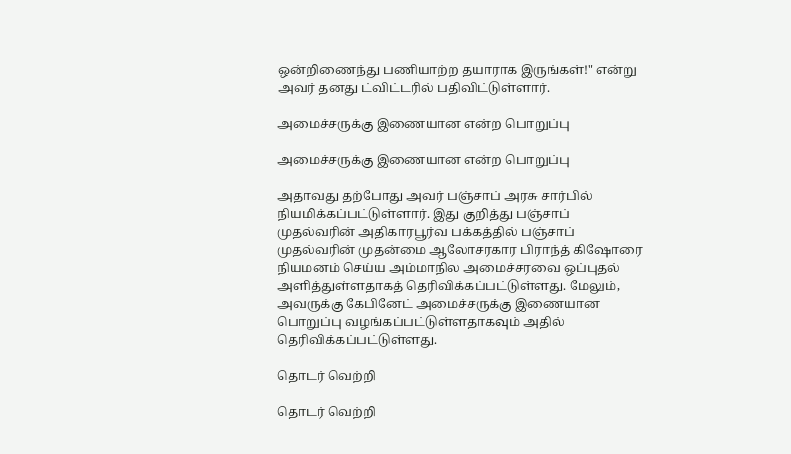ஒன்றிணைந்து பணியாற்ற தயாராக இருங்கள்!" என்று அவர் தனது ட்விட்டரில் பதிவிட்டுள்ளார்.

அமைச்சருக்கு இணையான என்ற பொறுப்பு

அமைச்சருக்கு இணையான என்ற பொறுப்பு

அதாவது தற்போது அவர் பஞ்சாப் அரசு சார்பில் நியமிக்கப்பட்டுள்ளார். இது குறித்து பஞ்சாப் முதல்வரின் அதிகாரபூர்வ பக்கத்தில் பஞ்சாப் முதல்வரின் முதன்மை ஆலோசரகார பிராந்த் கிஷோரை நியமனம் செய்ய அம்மாநில அமைச்சரவை ஒப்புதல் அளித்துள்ளதாகத் தெரிவிக்கப்பட்டுள்ளது. மேலும், அவருக்கு கேபினேட் அமைச்சருக்கு இணையான பொறுப்பு வழங்கப்பட்டுள்ளதாகவும் அதில் தெரிவிக்கப்பட்டுள்ளது.

தொடர் வெற்றி

தொடர் வெற்றி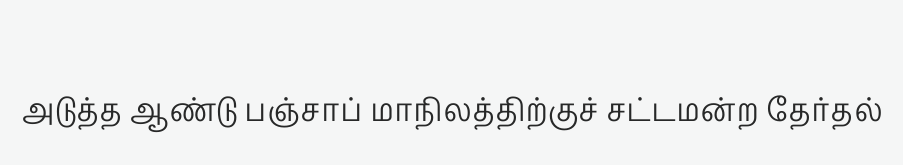அடுத்த ஆண்டு பஞ்சாப் மாநிலத்திற்குச் சட்டமன்ற தேர்தல்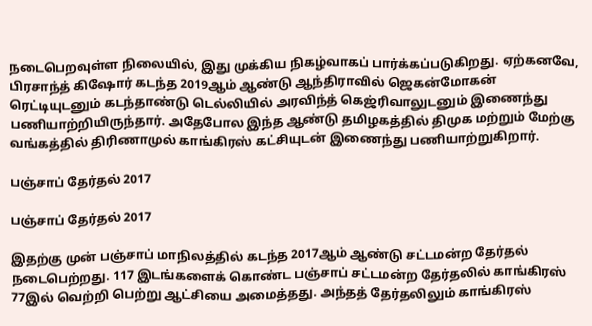நடைபெறவுள்ள நிலையில், இது முக்கிய நிகழ்வாகப் பார்க்கப்படுகிறது. ஏற்கனவே, பிரசாந்த் கிஷோர் கடந்த 2019ஆம் ஆண்டு ஆந்திராவில் ஜெகன்மோகன் ரெட்டியுடனும் கடந்தாண்டு டெல்லியில் அரவிந்த் கெஜ்ரிவாலுடனும் இணைந்து பணியாற்றியிருந்தார். அதேபோல இந்த ஆண்டு தமிழகத்தில் திமுக மற்றும் மேற்கு வங்கத்தில் திரிணாமுல் காங்கிரஸ் கட்சியுடன் இணைந்து பணியாற்றுகிறார்.

பஞ்சாப் தேர்தல் 2017

பஞ்சாப் தேர்தல் 2017

இதற்கு முன் பஞ்சாப் மாநிலத்தில் கடந்த 2017ஆம் ஆண்டு சட்டமன்ற தேர்தல் நடைபெற்றது. 117 இடங்களைக் கொண்ட பஞ்சாப் சட்டமன்ற தேர்தலில் காங்கிரஸ் 77இல் வெற்றி பெற்று ஆட்சியை அமைத்தது. அந்தத் தேர்தலிலும் காங்கிரஸ்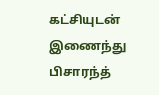கட்சியுடன் இணைந்து பிசாரந்த்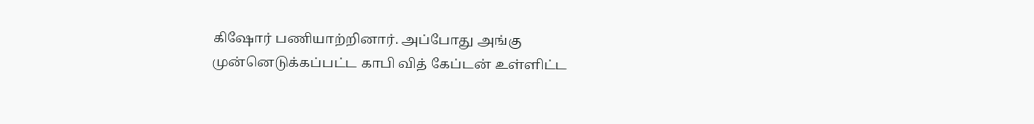கிஷோர் பணியாற்றினார். அப்போது அங்கு முன்னெடுக்கப்பட்ட காபி வித் கேப்டன் உள்ளிட்ட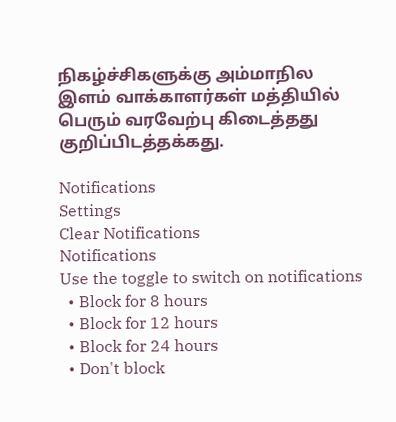நிகழ்ச்சிகளுக்கு அம்மாநில இளம் வாக்காளர்கள் மத்தியில் பெரும் வரவேற்பு கிடைத்தது குறிப்பிடத்தக்கது.

Notifications
Settings
Clear Notifications
Notifications
Use the toggle to switch on notifications
  • Block for 8 hours
  • Block for 12 hours
  • Block for 24 hours
  • Don't block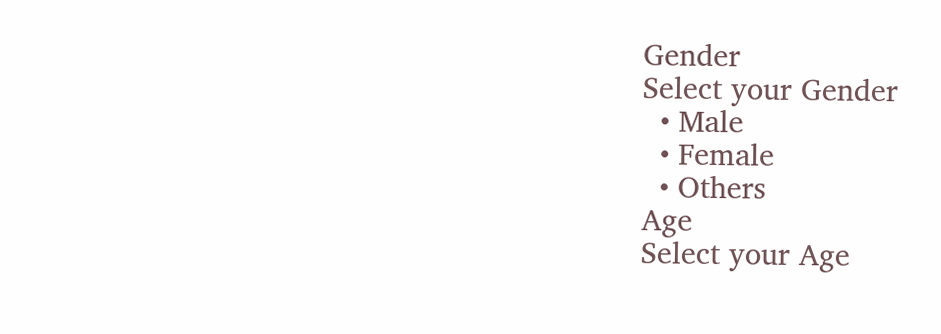Gender
Select your Gender
  • Male
  • Female
  • Others
Age
Select your Age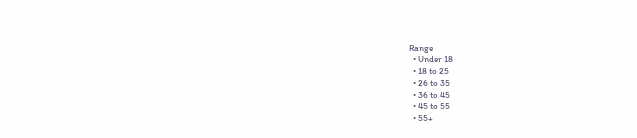Range
  • Under 18
  • 18 to 25
  • 26 to 35
  • 36 to 45
  • 45 to 55
  • 55+